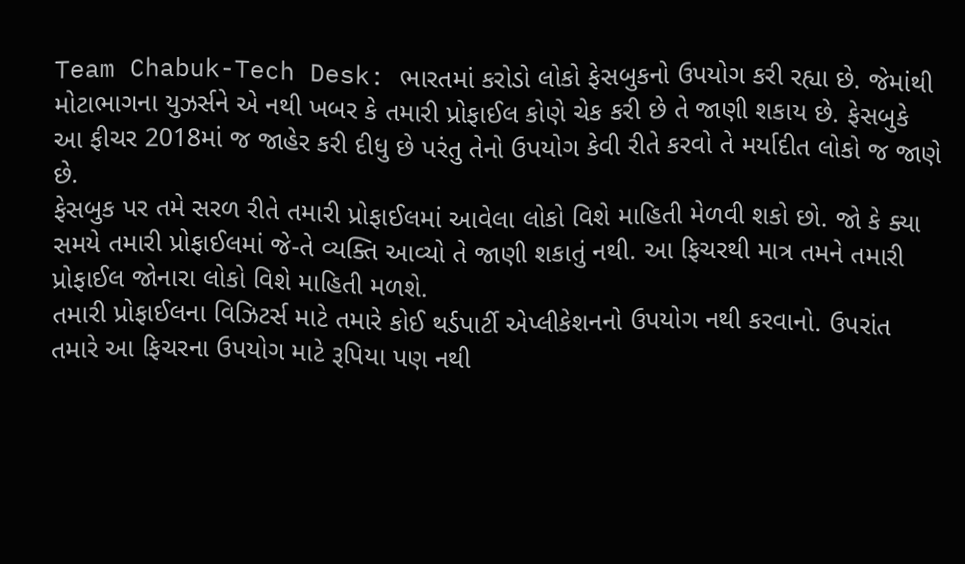Team Chabuk-Tech Desk: ભારતમાં કરોડો લોકો ફેસબુકનો ઉપયોગ કરી રહ્યા છે. જેમાંથી મોટાભાગના યુઝર્સને એ નથી ખબર કે તમારી પ્રોફાઈલ કોણે ચેક કરી છે તે જાણી શકાય છે. ફેસબુકે આ ફીચર 2018માં જ જાહેર કરી દીધુ છે પરંતુ તેનો ઉપયોગ કેવી રીતે કરવો તે મર્યાદીત લોકો જ જાણે છે.
ફેસબુક પર તમે સરળ રીતે તમારી પ્રોફાઈલમાં આવેલા લોકો વિશે માહિતી મેળવી શકો છો. જો કે ક્યા સમયે તમારી પ્રોફાઈલમાં જે-તે વ્યક્તિ આવ્યો તે જાણી શકાતું નથી. આ ફિચરથી માત્ર તમને તમારી પ્રોફાઈલ જોનારા લોકો વિશે માહિતી મળશે.
તમારી પ્રોફાઈલના વિઝિટર્સ માટે તમારે કોઈ થર્ડપાર્ટી એપ્લીકેશનનો ઉપયોગ નથી કરવાનો. ઉપરાંત તમારે આ ફિચરના ઉપયોગ માટે રૂપિયા પણ નથી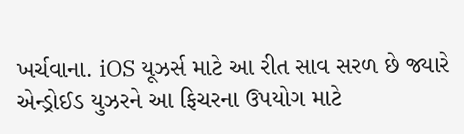ખર્ચવાના. iOS યૂઝર્સ માટે આ રીત સાવ સરળ છે જ્યારે એન્ડ્રોઈડ યુઝરને આ ફિચરના ઉપયોગ માટે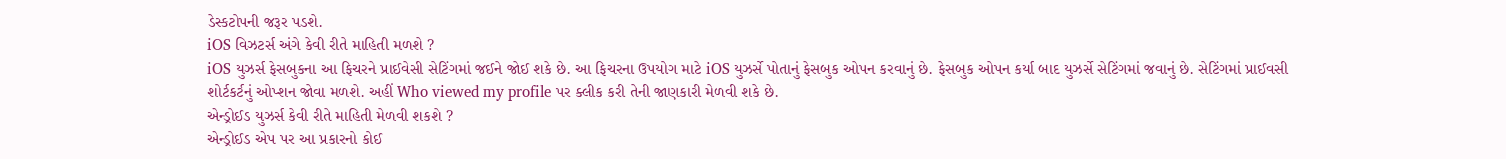ડેસ્કટોપની જરૂર પડશે.
iOS વિઝટર્સ અંગે કેવી રીતે માહિતી મળશે ?
iOS યુઝર્સ ફેસબુકના આ ફિચરને પ્રાઈવેસી સેટિંગમાં જઈને જોઈ શકે છે. આ ફિચરના ઉપયોગ માટે iOS યુઝર્સે પોતાનું ફેસબુક ઓપન કરવાનું છે. ફેસબુક ઓપન કર્યા બાદ યુઝર્સે સેટિંગમાં જવાનું છે. સેટિંગમાં પ્રાઈવસી શોર્ટકર્ટનું ઓપ્શન જોવા મળશે. અહીં Who viewed my profile પર ક્લીક કરી તેની જાણકારી મેળવી શકે છે.
એન્ડ્રોઈડ યુઝર્સ કેવી રીતે માહિતી મેળવી શકશે ?
એન્ડ્રોઈડ એપ પર આ પ્રકારનો કોઈ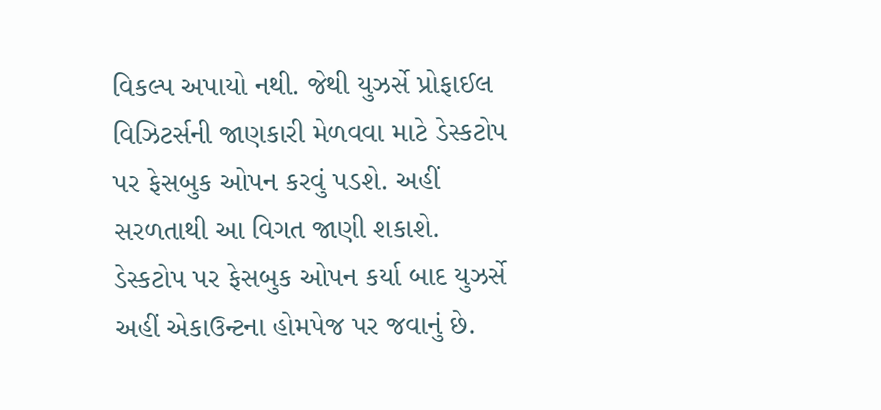વિકલ્પ અપાયો નથી. જેથી યુઝર્સે પ્રોફાઈલ વિઝિટર્સની જાણકારી મેળવવા માટે ડેસ્કટોપ પર ફેસબુક ઓપન કરવું પડશે. અહીં સરળતાથી આ વિગત જાણી શકાશે.
ડેસ્કટોપ પર ફેસબુક ઓપન કર્યા બાદ યુઝર્સે અહીં એકાઉન્ટના હોમપેજ પર જવાનું છે.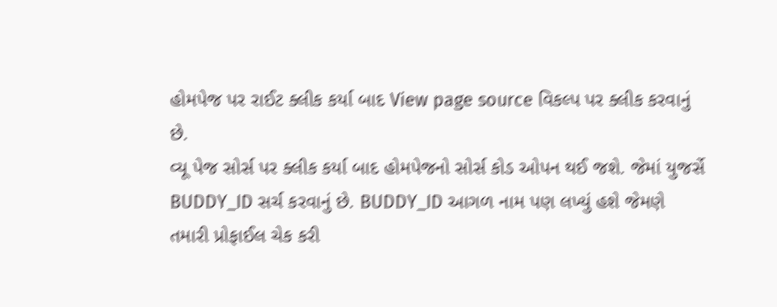હોમપેજ પર રાઈટ ક્લીક કર્યા બાદ View page source વિકલ્પ પર ક્લીક કરવાનું છે.
વ્યૂ પેજ સોર્સ પર ક્લીક કર્યા બાદ હોમપેજનો સોર્સ કોડ ઓપન થઈ જશે. જેમાં યુજર્સે BUDDY_ID સર્ચ કરવાનું છે. BUDDY_ID આગળ નામ પણ લખ્યું હશે જેમણે તમારી પ્રોફાઈલ ચેક કરી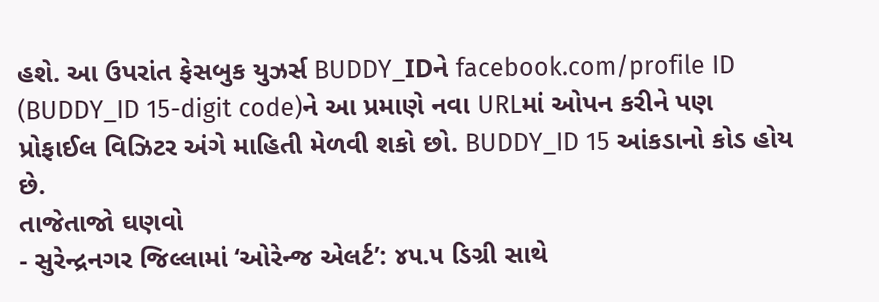હશે. આ ઉપરાંત ફેસબુક યુઝર્સ BUDDY_IDને facebook.com/profile ID (BUDDY_ID 15-digit code)ને આ પ્રમાણે નવા URLમાં ઓપન કરીને પણ પ્રોફાઈલ વિઝિટર અંગે માહિતી મેળવી શકો છો. BUDDY_ID 15 આંકડાનો કોડ હોય છે.
તાજેતાજો ઘણવો
- સુરેન્દ્રનગર જિલ્લામાં ‘ઓરેન્જ એલર્ટ’: ૪૫.૫ ડિગ્રી સાથે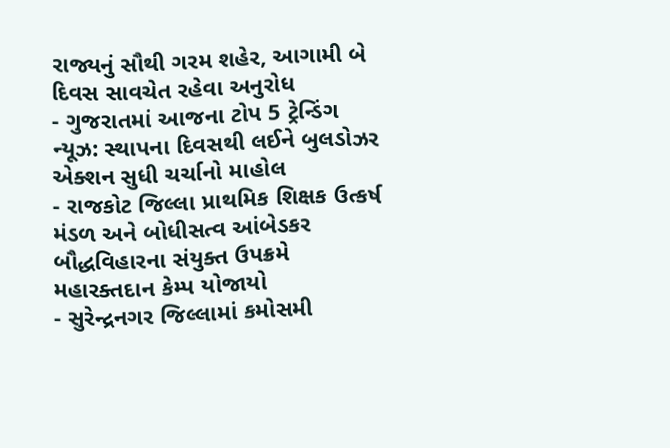રાજ્યનું સૌથી ગરમ શહેર, આગામી બે દિવસ સાવચેત રહેવા અનુરોધ
- ગુજરાતમાં આજના ટોપ 5 ટ્રેન્ડિંગ ન્યૂઝ: સ્થાપના દિવસથી લઈને બુલડોઝર એક્શન સુધી ચર્ચાનો માહોલ
- રાજકોટ જિલ્લા પ્રાથમિક શિક્ષક ઉત્કર્ષ મંડળ અને બોધીસત્વ આંબેડકર બૌદ્ધવિહારના સંયુક્ત ઉપક્રમે મહારક્તદાન કેમ્પ યોજાયો
- સુરેન્દ્રનગર જિલ્લામાં કમોસમી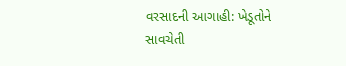વરસાદની આગાહી: ખેડૂતોને સાવચેતી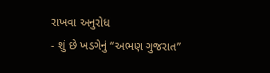રાખવા અનુરોધ
- શું છે ખડગેનું “અભણ ગુજરાત”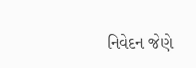નિવેદન જેણે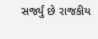સર્જ્યું છે રાજકીય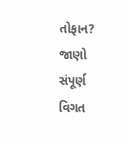તોફાન? જાણો સંપૂર્ણ વિગત